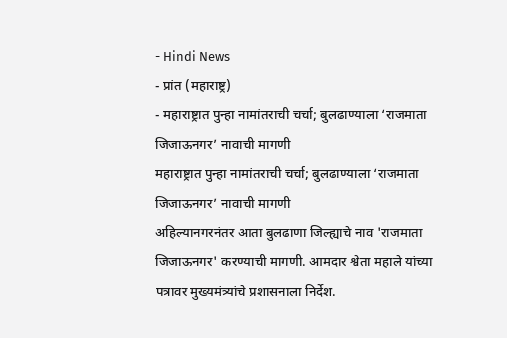- Hindi News
- प्रांत (महाराष्ट्र)
- महाराष्ट्रात पुन्हा नामांतराची चर्चा; बुलढाण्याला ‘राजमाता जिजाऊनगर’ नावाची मागणी
महाराष्ट्रात पुन्हा नामांतराची चर्चा; बुलढाण्याला ‘राजमाता जिजाऊनगर’ नावाची मागणी
अहिल्यानगरनंतर आता बुलढाणा जिल्ह्याचे नाव 'राजमाता जिजाऊनगर' करण्याची मागणी. आमदार श्वेता महाले यांच्या पत्रावर मुख्यमंत्र्यांचे प्रशासनाला निर्देश.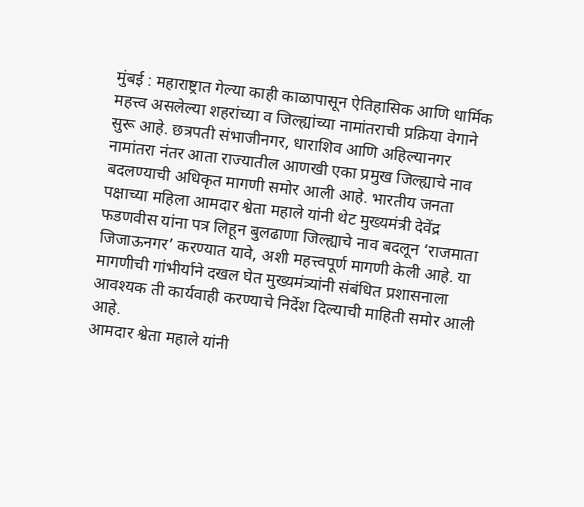मुंबई : महाराष्ट्रात गेल्या काही काळापासून ऐतिहासिक आणि धार्मिक महत्त्व असलेल्या शहरांच्या व जिल्ह्यांच्या नामांतराची प्रक्रिया वेगाने सुरू आहे. छत्रपती संभाजीनगर, धाराशिव आणि अहिल्यानगर नामांतरा नंतर आता राज्यातील आणखी एका प्रमुख जिल्ह्याचे नाव बदलण्याची अधिकृत मागणी समोर आली आहे. भारतीय जनता पक्षाच्या महिला आमदार श्वेता महाले यांनी थेट मुख्यमंत्री देवेंद्र फडणवीस यांना पत्र लिहून बुलढाणा जिल्ह्याचे नाव बदलून ‘राजमाता जिजाऊनगर’ करण्यात यावे, अशी महत्त्वपूर्ण मागणी केली आहे. या मागणीची गांभीर्याने दखल घेत मुख्यमंत्र्यांनी संबंधित प्रशासनाला आवश्यक ती कार्यवाही करण्याचे निर्देश दिल्याची माहिती समोर आली आहे.
आमदार श्वेता महाले यांनी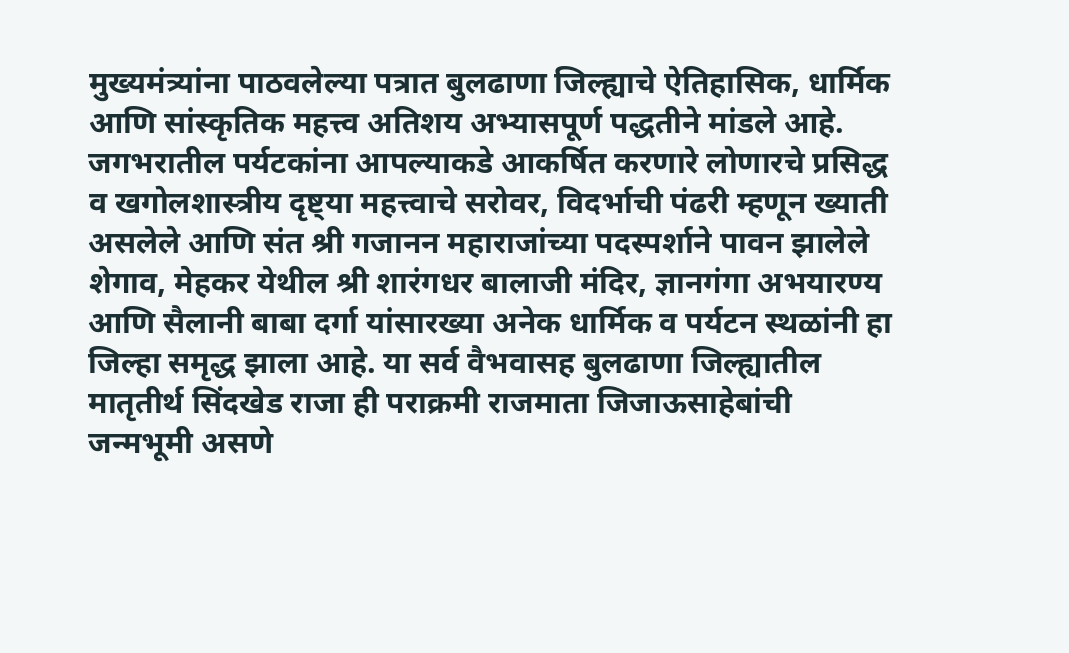मुख्यमंत्र्यांना पाठवलेल्या पत्रात बुलढाणा जिल्ह्याचे ऐतिहासिक, धार्मिक आणि सांस्कृतिक महत्त्व अतिशय अभ्यासपूर्ण पद्धतीने मांडले आहे. जगभरातील पर्यटकांना आपल्याकडे आकर्षित करणारे लोणारचे प्रसिद्ध व खगोलशास्त्रीय दृष्ट्या महत्त्वाचे सरोवर, विदर्भाची पंढरी म्हणून ख्याती असलेले आणि संत श्री गजानन महाराजांच्या पदस्पर्शाने पावन झालेले शेगाव, मेहकर येथील श्री शारंगधर बालाजी मंदिर, ज्ञानगंगा अभयारण्य आणि सैलानी बाबा दर्गा यांसारख्या अनेक धार्मिक व पर्यटन स्थळांनी हा जिल्हा समृद्ध झाला आहे. या सर्व वैभवासह बुलढाणा जिल्ह्यातील मातृतीर्थ सिंदखेड राजा ही पराक्रमी राजमाता जिजाऊसाहेबांची जन्मभूमी असणे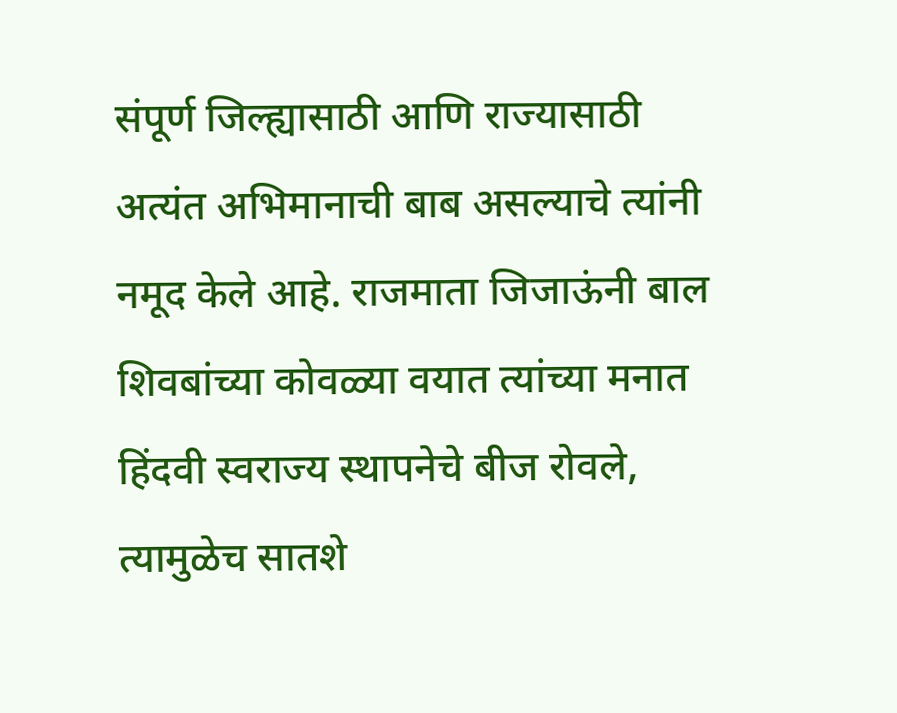संपूर्ण जिल्ह्यासाठी आणि राज्यासाठी अत्यंत अभिमानाची बाब असल्याचे त्यांनी नमूद केले आहे. राजमाता जिजाऊंनी बाल शिवबांच्या कोवळ्या वयात त्यांच्या मनात हिंदवी स्वराज्य स्थापनेचे बीज रोवले, त्यामुळेच सातशे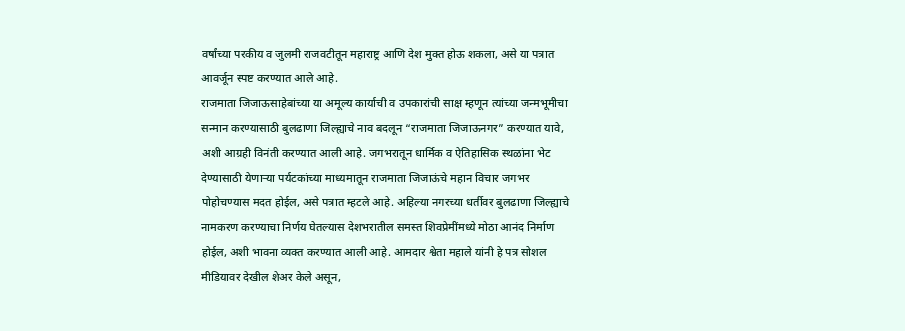वर्षांच्या परकीय व जुलमी राजवटीतून महाराष्ट्र आणि देश मुक्त होऊ शकला, असे या पत्रात आवर्जून स्पष्ट करण्यात आले आहे.
राजमाता जिजाऊसाहेबांच्या या अमूल्य कार्याची व उपकारांची साक्ष म्हणून त्यांच्या जन्मभूमीचा सन्मान करण्यासाठी बुलढाणा जिल्ह्याचे नाव बदलून “राजमाता जिजाऊनगर” करण्यात यावे, अशी आग्रही विनंती करण्यात आली आहे. जगभरातून धार्मिक व ऐतिहासिक स्थळांना भेट देण्यासाठी येणाऱ्या पर्यटकांच्या माध्यमातून राजमाता जिजाऊंचे महान विचार जगभर पोहोचण्यास मदत होईल, असे पत्रात म्हटले आहे. अहिल्या नगरच्या धर्तीवर बुलढाणा जिल्ह्याचे नामकरण करण्याचा निर्णय घेतल्यास देशभरातील समस्त शिवप्रेमींमध्ये मोठा आनंद निर्माण होईल, अशी भावना व्यक्त करण्यात आली आहे. आमदार श्वेता महाले यांनी हे पत्र सोशल मीडियावर देखील शेअर केले असून,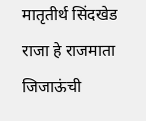मातृतीर्थ सिंदखेड राजा हे राजमाता जिजाऊंची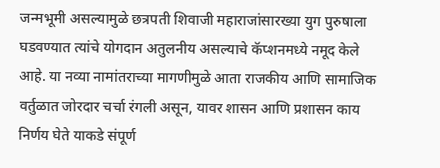जन्मभूमी असल्यामुळे छत्रपती शिवाजी महाराजांसारख्या युग पुरुषाला घडवण्यात त्यांचे योगदान अतुलनीय असल्याचे कॅप्शनमध्ये नमूद केले आहे. या नव्या नामांतराच्या मागणीमुळे आता राजकीय आणि सामाजिक वर्तुळात जोरदार चर्चा रंगली असून, यावर शासन आणि प्रशासन काय निर्णय घेते याकडे संपूर्ण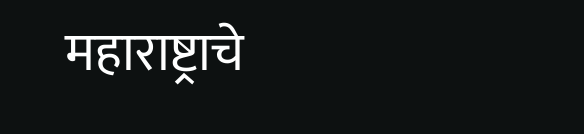महाराष्ट्राचे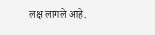लक्ष लागले आहे.